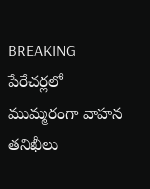BREAKING
పేరేచర్లలో ముమ్మరంగా వాహన తనిఖీలు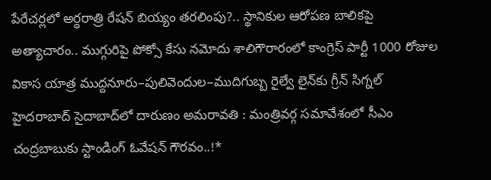పేరేచర్లలో అర్ధరాత్రి రేషన్ బియ్యం తరలింపు?.. స్థానికుల ఆరోపణ బాలికపై అత్యాచారం.. ముగ్గురిపై పోక్సో కేసు నమోదు శాలిగౌరారంలో కాంగ్రెస్ పార్టీ 1000 రోజుల వికాస యాత్ర ముద్దనూరు–పులివెందుల–ముదిగుబ్బ రైల్వే లైన్‌కు గ్రీన్ సిగ్నల్ హైదరాబాద్ సైదాబాద్‌లో దారుణం అమరావతి : మంత్రివర్గ సమావేశంలో సీఎం చంద్రబాబుకు స్టాండింగ్ ఓవేషన్ గౌరవం..!*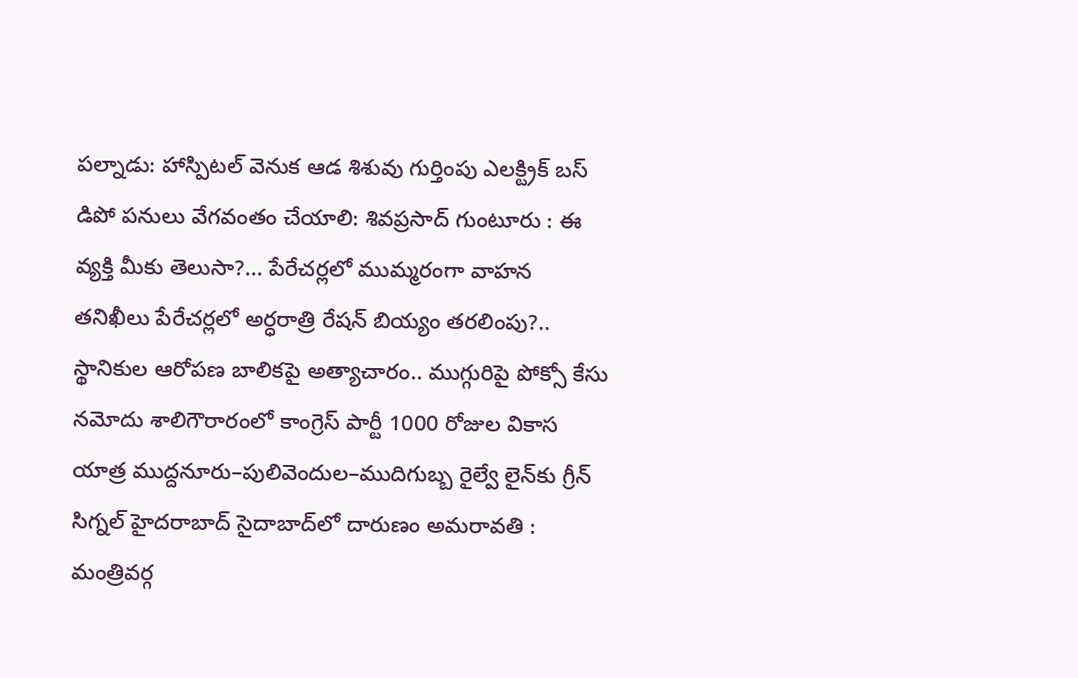పల్నాడు: హాస్పిటల్ వెనుక ఆడ శిశువు గుర్తింపు ఎలక్ట్రిక్ బస్ డిపో పనులు వేగవంతం చేయాలి: శివప్రసాద్ గుంటూరు : ఈ వ్యక్తి మీకు తెలుసా?... పేరేచర్లలో ముమ్మరంగా వాహన తనిఖీలు పేరేచర్లలో అర్ధరాత్రి రేషన్ బియ్యం తరలింపు?.. స్థానికుల ఆరోపణ బాలికపై అత్యాచారం.. ముగ్గురిపై పోక్సో కేసు నమోదు శాలిగౌరారంలో కాంగ్రెస్ పార్టీ 1000 రోజుల వికాస యాత్ర ముద్దనూరు–పులివెందుల–ముదిగుబ్బ రైల్వే లైన్‌కు గ్రీన్ సిగ్నల్ హైదరాబాద్ సైదాబాద్‌లో దారుణం అమరావతి : మంత్రివర్గ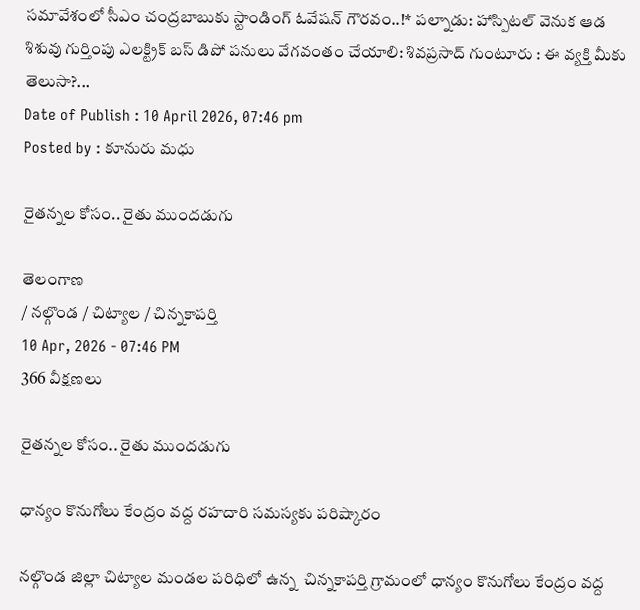సమావేశంలో సీఎం చంద్రబాబుకు స్టాండింగ్ ఓవేషన్ గౌరవం..!* పల్నాడు: హాస్పిటల్ వెనుక ఆడ శిశువు గుర్తింపు ఎలక్ట్రిక్ బస్ డిపో పనులు వేగవంతం చేయాలి: శివప్రసాద్ గుంటూరు : ఈ వ్యక్తి మీకు తెలుసా?...
Date of Publish : 10 April 2026, 07:46 pm
Posted by : కూనురు మధు

రైతన్నల కోసం.. రైతు ముందడుగు

తెలంగాణ
/ నల్గొండ / చిట్యాల / చిన్నకాపర్తి
10 Apr, 2026 - 07:46 PM
366 వీక్షణలు

రైతన్నల కోసం.. రైతు ముందడుగు

ధాన్యం కొనుగోలు కేంద్రం వద్ద రహదారి సమస్యకు పరిష్కారం

నల్గొండ జిల్లా చిట్యాల మండల పరిధిలో ఉన్న  చిన్నకాపర్తి గ్రామంలో ధాన్యం కొనుగోలు కేంద్రం వద్ద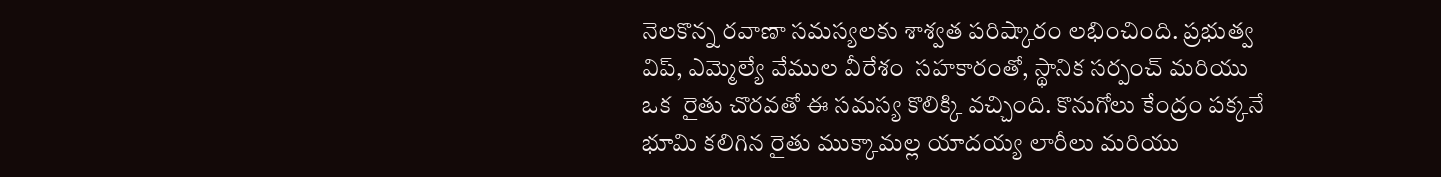నెలకొన్న రవాణా సమస్యలకు శాశ్వత పరిష్కారం లభించింది. ప్రభుత్వ విప్, ఎమ్మెల్యే వేముల వీరేశం  సహకారంతో, స్థానిక సర్పంచ్ మరియు ఒక  రైతు చొరవతో ఈ సమస్య కొలిక్కి వచ్చింది. కొనుగోలు కేంద్రం పక్కనే భూమి కలిగిన రైతు ముక్కామల్ల యాదయ్య లారీలు మరియు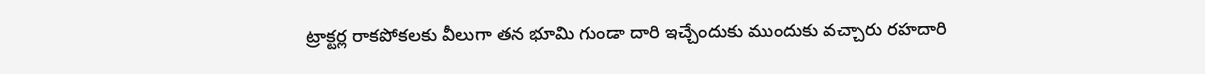ట్రాక్టర్ల రాకపోకలకు వీలుగా తన భూమి గుండా దారి ఇచ్చేందుకు ముందుకు వచ్చారు రహదారి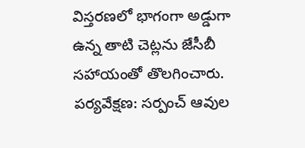విస్తరణలో భాగంగా అడ్డుగా ఉన్న తాటి చెట్లను జేసీబీ సహాయంతో తొలగించారు.
పర్యవేక్షణ: సర్పంచ్ ఆవుల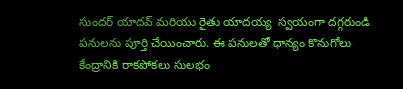సుందర్ యాదవ్ మరియు రైతు యాదయ్య  స్వయంగా దగ్గరుండి పనులను పూర్తి చేయించారు. ఈ పనులతో ధాన్యం కొనుగోలు కేంద్రానికి రాకపోకలు సులభం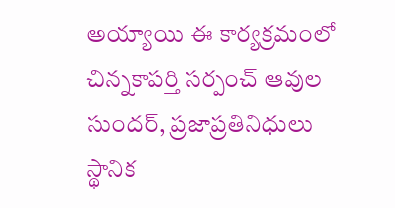అయ్యాయి ఈ కార్యక్రమంలో చిన్నకాపర్తి సర్పంచ్ ఆవుల సుందర్, ప్రజాప్రతినిధులు స్థానిక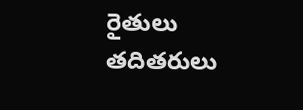రైతులు తదితరులు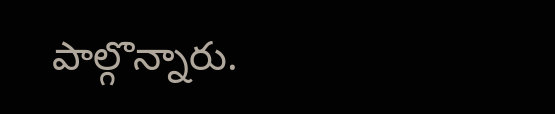పాల్గొన్నారు.